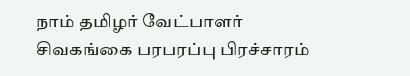நாம் தமிழர் வேட்பாளர் சிவகங்கை பரபரப்பு பிரச்சாரம்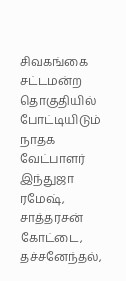சிவகங்கை சட்டமன்ற தொகுதியில் போட்டியிடும் நாதக வேட்பாளர் இந்துஜா ரமேஷ், சாத்தரசன் கோட்டை, தச்சனேந்தல்,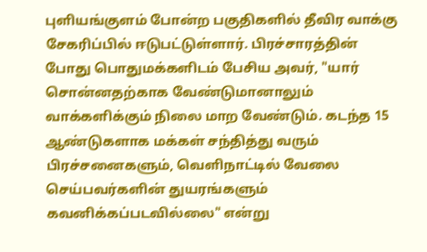புளியங்குளம் போன்ற பகுதிகளில் தீவிர வாக்கு சேகரிப்பில் ஈடுபட்டுள்ளார். பிரச்சாரத்தின் போது பொதுமக்களிடம் பேசிய அவர், "யார் சொன்னதற்காக வேண்டுமானாலும் வாக்களிக்கும் நிலை மாற வேண்டும். கடந்த 15 ஆண்டுகளாக மக்கள் சந்தித்து வரும் பிரச்சனைகளும், வெளிநாட்டில் வேலை செய்பவர்களின் துயரங்களும் கவனிக்கப்படவில்லை" என்று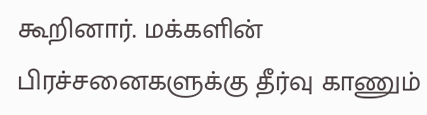கூறினார். மக்களின் பிரச்சனைகளுக்கு தீர்வு காணும்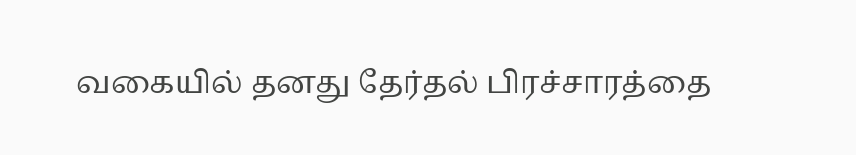வகையில் தனது தேர்தல் பிரச்சாரத்தை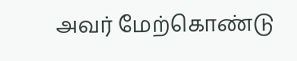அவர் மேற்கொண்டு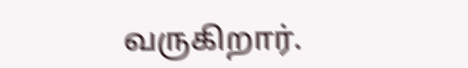வருகிறார்.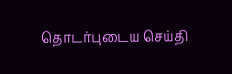தொடர்புடைய செய்தி